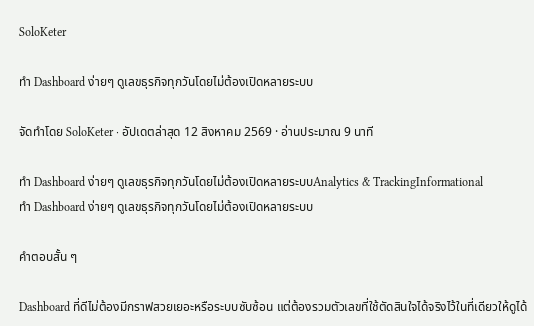SoloKeter

ทำ Dashboard ง่ายๆ ดูเลขธุรกิจทุกวันโดยไม่ต้องเปิดหลายระบบ

จัดทำโดย SoloKeter · อัปเดตล่าสุด 12 สิงหาคม 2569 · อ่านประมาณ 9 นาที

ทำ Dashboard ง่ายๆ ดูเลขธุรกิจทุกวันโดยไม่ต้องเปิดหลายระบบAnalytics & TrackingInformational
ทำ Dashboard ง่ายๆ ดูเลขธุรกิจทุกวันโดยไม่ต้องเปิดหลายระบบ

คำตอบสั้น ๆ

Dashboard ที่ดีไม่ต้องมีกราฟสวยเยอะหรือระบบซับซ้อน แต่ต้องรวมตัวเลขที่ใช้ตัดสินใจได้จริงไว้ในที่เดียวให้ดูได้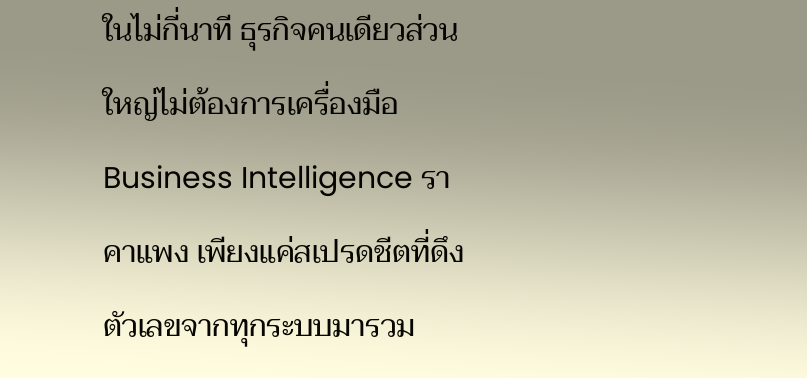ในไม่กี่นาที ธุรกิจคนเดียวส่วนใหญ่ไม่ต้องการเครื่องมือ Business Intelligence ราคาแพง เพียงแค่สเปรดชีตที่ดึงตัวเลขจากทุกระบบมารวม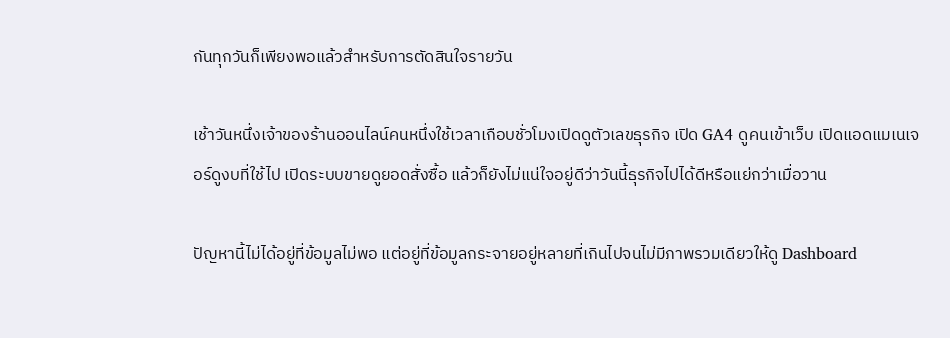กันทุกวันก็เพียงพอแล้วสำหรับการตัดสินใจรายวัน

เช้าวันหนึ่งเจ้าของร้านออนไลน์คนหนึ่งใช้เวลาเกือบชั่วโมงเปิดดูตัวเลขธุรกิจ เปิด GA4 ดูคนเข้าเว็บ เปิดแอดแมเนเจอร์ดูงบที่ใช้ไป เปิดระบบขายดูยอดสั่งซื้อ แล้วก็ยังไม่แน่ใจอยู่ดีว่าวันนี้ธุรกิจไปได้ดีหรือแย่กว่าเมื่อวาน

ปัญหานี้ไม่ได้อยู่ที่ข้อมูลไม่พอ แต่อยู่ที่ข้อมูลกระจายอยู่หลายที่เกินไปจนไม่มีภาพรวมเดียวให้ดู Dashboard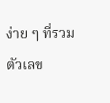ง่าย ๆ ที่รวมตัวเลข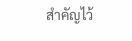สำคัญไว้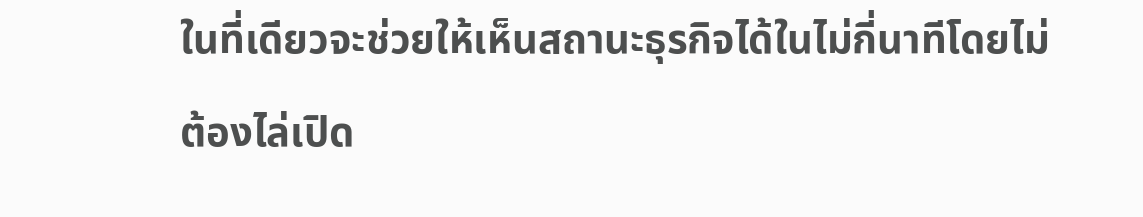ในที่เดียวจะช่วยให้เห็นสถานะธุรกิจได้ในไม่กี่นาทีโดยไม่ต้องไล่เปิด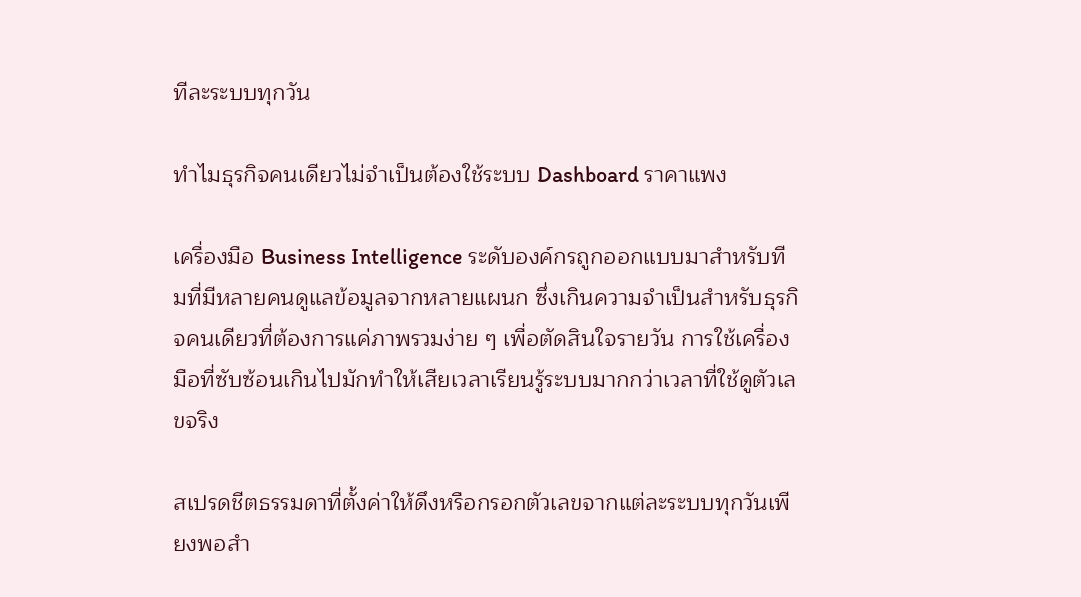ทีละระบบทุกวัน

ทำไมธุรกิจคนเดียวไม่จำเป็นต้องใช้ระบบ Dashboard ราคาแพง

เครื่องมือ Business Intelligence ระดับองค์กรถูกออกแบบมาสำหรับทีมที่มีหลายคนดูแลข้อมูลจากหลายแผนก ซึ่งเกินความจำเป็นสำหรับธุรกิจคนเดียวที่ต้องการแค่ภาพรวมง่าย ๆ เพื่อตัดสินใจรายวัน การใช้เครื่องมือที่ซับซ้อนเกินไปมักทำให้เสียเวลาเรียนรู้ระบบมากกว่าเวลาที่ใช้ดูตัวเลขจริง

สเปรดชีตธรรมดาที่ตั้งค่าให้ดึงหรือกรอกตัวเลขจากแต่ละระบบทุกวันเพียงพอสำ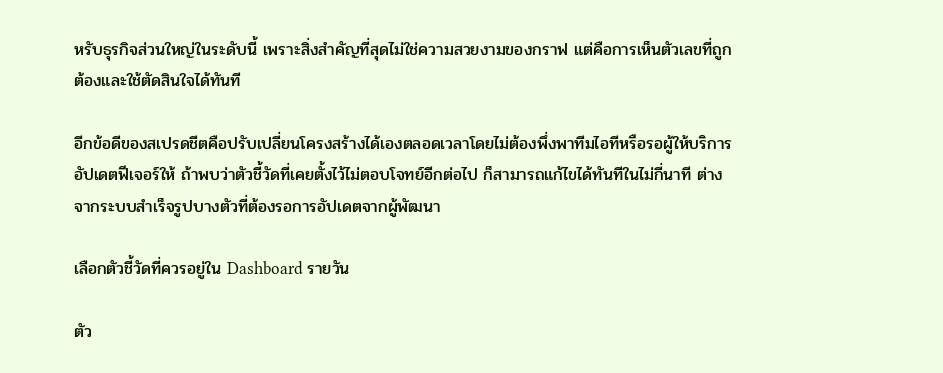หรับธุรกิจส่วนใหญ่ในระดับนี้ เพราะสิ่งสำคัญที่สุดไม่ใช่ความสวยงามของกราฟ แต่คือการเห็นตัวเลขที่ถูกต้องและใช้ตัดสินใจได้ทันที

อีกข้อดีของสเปรดชีตคือปรับเปลี่ยนโครงสร้างได้เองตลอดเวลาโดยไม่ต้องพึ่งพาทีมไอทีหรือรอผู้ให้บริการอัปเดตฟีเจอร์ให้ ถ้าพบว่าตัวชี้วัดที่เคยตั้งไว้ไม่ตอบโจทย์อีกต่อไป ก็สามารถแก้ไขได้ทันทีในไม่กี่นาที ต่างจากระบบสำเร็จรูปบางตัวที่ต้องรอการอัปเดตจากผู้พัฒนา

เลือกตัวชี้วัดที่ควรอยู่ใน Dashboard รายวัน

ตัว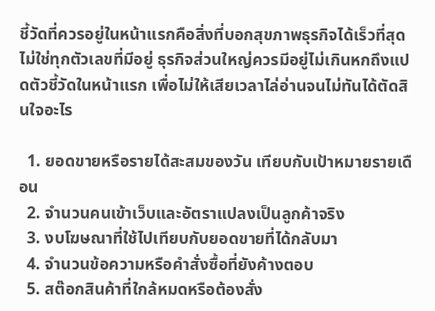ชี้วัดที่ควรอยู่ในหน้าแรกคือสิ่งที่บอกสุขภาพธุรกิจได้เร็วที่สุด ไม่ใช่ทุกตัวเลขที่มีอยู่ ธุรกิจส่วนใหญ่ควรมีอยู่ไม่เกินหกถึงแปดตัวชี้วัดในหน้าแรก เพื่อไม่ให้เสียเวลาไล่อ่านจนไม่ทันได้ตัดสินใจอะไร

  1. ยอดขายหรือรายได้สะสมของวัน เทียบกับเป้าหมายรายเดือน
  2. จำนวนคนเข้าเว็บและอัตราแปลงเป็นลูกค้าจริง
  3. งบโฆษณาที่ใช้ไปเทียบกับยอดขายที่ได้กลับมา
  4. จำนวนข้อความหรือคำสั่งซื้อที่ยังค้างตอบ
  5. สต๊อกสินค้าที่ใกล้หมดหรือต้องสั่ง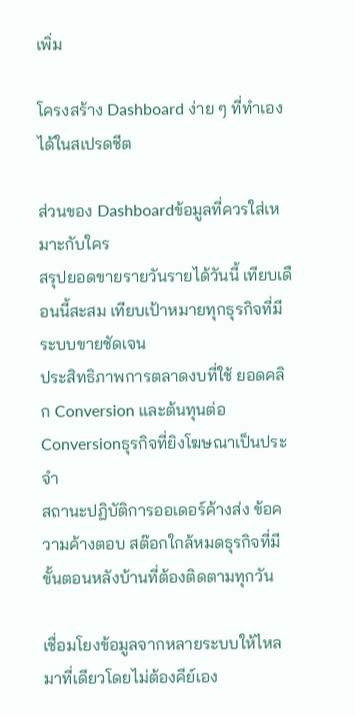เพิ่ม

โครงสร้าง Dashboard ง่าย ๆ ที่ทำเองได้ในสเปรดชีต

ส่วนของ Dashboardข้อมูลที่ควรใส่เหมาะกับใคร
สรุปยอดขายรายวันรายได้วันนี้ เทียบเดือนนี้สะสม เทียบเป้าหมายทุกธุรกิจที่มีระบบขายชัดเจน
ประสิทธิภาพการตลาดงบที่ใช้ ยอดคลิก Conversion และต้นทุนต่อ Conversionธุรกิจที่ยิงโฆษณาเป็นประจำ
สถานะปฏิบัติการออเดอร์ค้างส่ง ข้อความค้างตอบ สต๊อกใกล้หมดธุรกิจที่มีขั้นตอนหลังบ้านที่ต้องติดตามทุกวัน

เชื่อมโยงข้อมูลจากหลายระบบให้ไหลมาที่เดียวโดยไม่ต้องคีย์เอง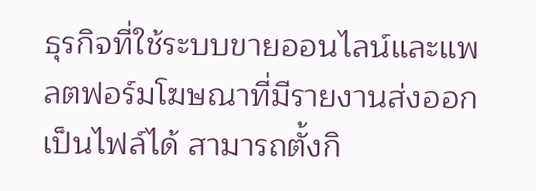ธุรกิจที่ใช้ระบบขายออนไลน์และแพลตฟอร์มโฆษณาที่มีรายงานส่งออกเป็นไฟล์ได้ สามารถตั้งกิ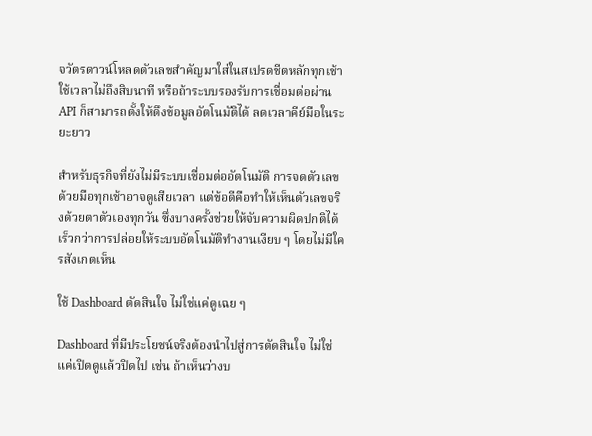จวัตรดาวน์โหลดตัวเลขสำคัญมาใส่ในสเปรดชีตหลักทุกเช้าใช้เวลาไม่ถึงสิบนาที หรือถ้าระบบรองรับการเชื่อมต่อผ่าน API ก็สามารถตั้งให้ดึงข้อมูลอัตโนมัติได้ ลดเวลาคีย์มือในระยะยาว

สำหรับธุรกิจที่ยังไม่มีระบบเชื่อมต่ออัตโนมัติ การจดตัวเลขด้วยมือทุกเช้าอาจดูเสียเวลา แต่ข้อดีคือทำให้เห็นตัวเลขจริงด้วยตาตัวเองทุกวัน ซึ่งบางครั้งช่วยให้จับความผิดปกติได้เร็วกว่าการปล่อยให้ระบบอัตโนมัติทำงานเงียบ ๆ โดยไม่มีใครสังเกตเห็น

ใช้ Dashboard ตัดสินใจ ไม่ใช่แค่ดูเฉย ๆ

Dashboard ที่มีประโยชน์จริงต้องนำไปสู่การตัดสินใจ ไม่ใช่แค่เปิดดูแล้วปิดไป เช่น ถ้าเห็นว่างบ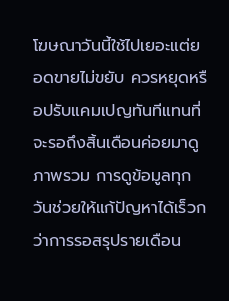โฆษณาวันนี้ใช้ไปเยอะแต่ยอดขายไม่ขยับ ควรหยุดหรือปรับแคมเปญทันทีแทนที่จะรอถึงสิ้นเดือนค่อยมาดูภาพรวม การดูข้อมูลทุกวันช่วยให้แก้ปัญหาได้เร็วกว่าการรอสรุปรายเดือน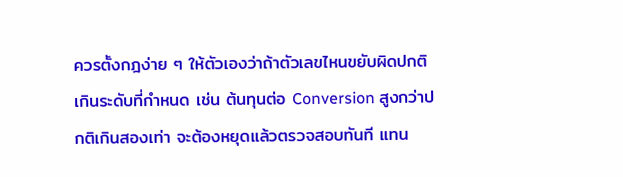ควรตั้งกฎง่าย ๆ ให้ตัวเองว่าถ้าตัวเลขไหนขยับผิดปกติเกินระดับที่กำหนด เช่น ต้นทุนต่อ Conversion สูงกว่าปกติเกินสองเท่า จะต้องหยุดแล้วตรวจสอบทันที แทน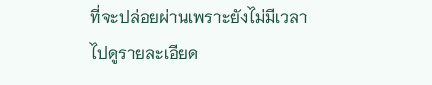ที่จะปล่อยผ่านเพราะยังไม่มีเวลาไปดูรายละเอียด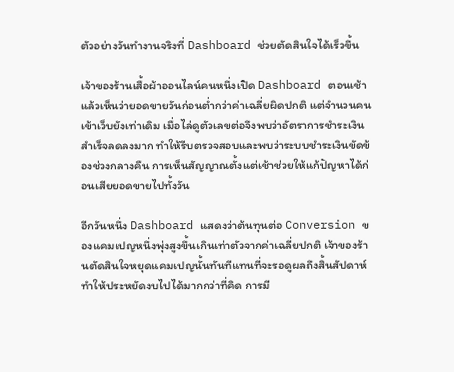ตัวอย่างวันทำงานจริงที่ Dashboard ช่วยตัดสินใจได้เร็วขึ้น

เจ้าของร้านเสื้อผ้าออนไลน์คนหนึ่งเปิด Dashboard ตอนเช้าแล้วเห็นว่ายอดขายวันก่อนต่ำกว่าค่าเฉลี่ยผิดปกติ แต่จำนวนคนเข้าเว็บยังเท่าเดิม เมื่อไล่ดูตัวเลขต่อจึงพบว่าอัตราการชำระเงินสำเร็จลดลงมาก ทำให้รีบตรวจสอบและพบว่าระบบชำระเงินขัดข้องช่วงกลางคืน การเห็นสัญญาณตั้งแต่เช้าช่วยให้แก้ปัญหาได้ก่อนเสียยอดขายไปทั้งวัน

อีกวันหนึ่ง Dashboard แสดงว่าต้นทุนต่อ Conversion ของแคมเปญหนึ่งพุ่งสูงขึ้นเกินเท่าตัวจากค่าเฉลี่ยปกติ เจ้าของร้านตัดสินใจหยุดแคมเปญนั้นทันทีแทนที่จะรอดูผลถึงสิ้นสัปดาห์ ทำให้ประหยัดงบไปได้มากกว่าที่คิด การมี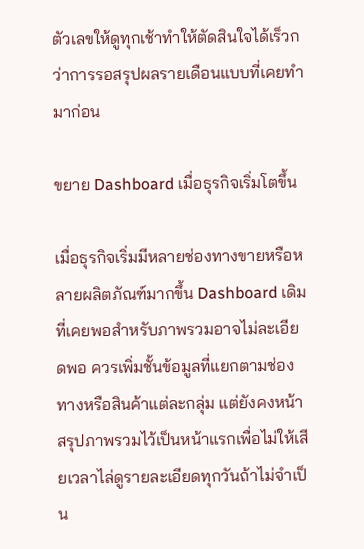ตัวเลขให้ดูทุกเช้าทำให้ตัดสินใจได้เร็วกว่าการรอสรุปผลรายเดือนแบบที่เคยทำมาก่อน

ขยาย Dashboard เมื่อธุรกิจเริ่มโตขึ้น

เมื่อธุรกิจเริ่มมีหลายช่องทางขายหรือหลายผลิตภัณฑ์มากขึ้น Dashboard เดิมที่เคยพอสำหรับภาพรวมอาจไม่ละเอียดพอ ควรเพิ่มชั้นข้อมูลที่แยกตามช่องทางหรือสินค้าแต่ละกลุ่ม แต่ยังคงหน้าสรุปภาพรวมไว้เป็นหน้าแรกเพื่อไม่ให้เสียเวลาไล่ดูรายละเอียดทุกวันถ้าไม่จำเป็น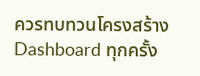ควรทบทวนโครงสร้าง Dashboard ทุกครั้ง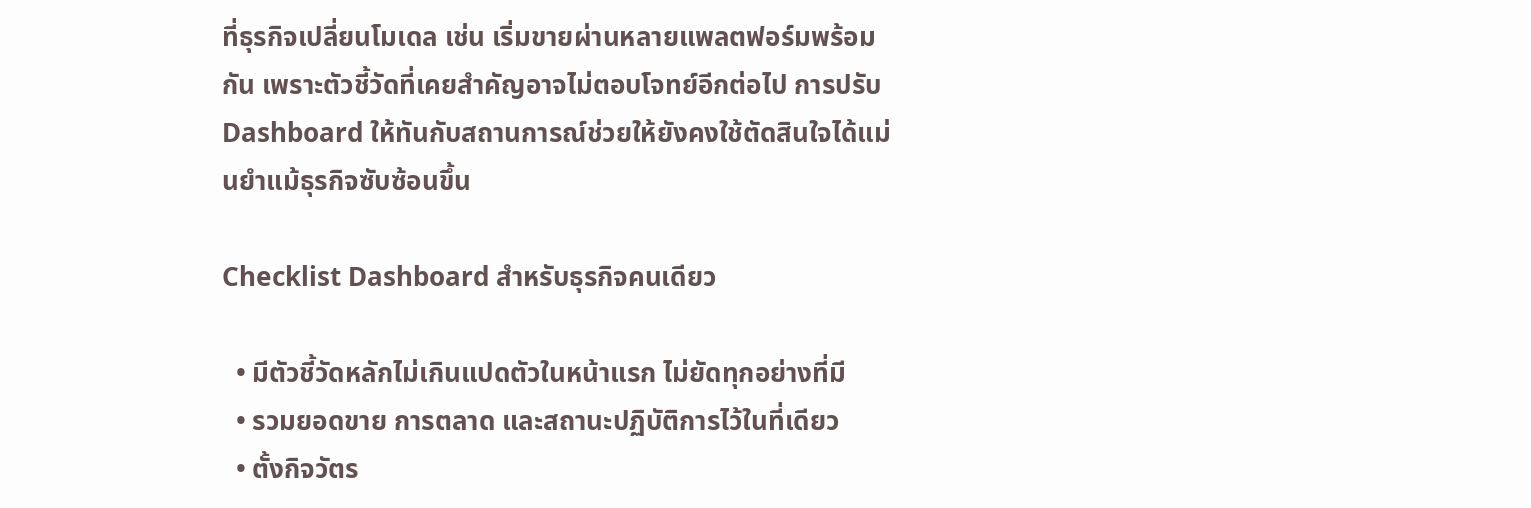ที่ธุรกิจเปลี่ยนโมเดล เช่น เริ่มขายผ่านหลายแพลตฟอร์มพร้อมกัน เพราะตัวชี้วัดที่เคยสำคัญอาจไม่ตอบโจทย์อีกต่อไป การปรับ Dashboard ให้ทันกับสถานการณ์ช่วยให้ยังคงใช้ตัดสินใจได้แม่นยำแม้ธุรกิจซับซ้อนขึ้น

Checklist Dashboard สำหรับธุรกิจคนเดียว

  • มีตัวชี้วัดหลักไม่เกินแปดตัวในหน้าแรก ไม่ยัดทุกอย่างที่มี
  • รวมยอดขาย การตลาด และสถานะปฏิบัติการไว้ในที่เดียว
  • ตั้งกิจวัตร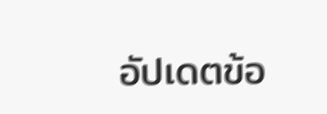อัปเดตข้อ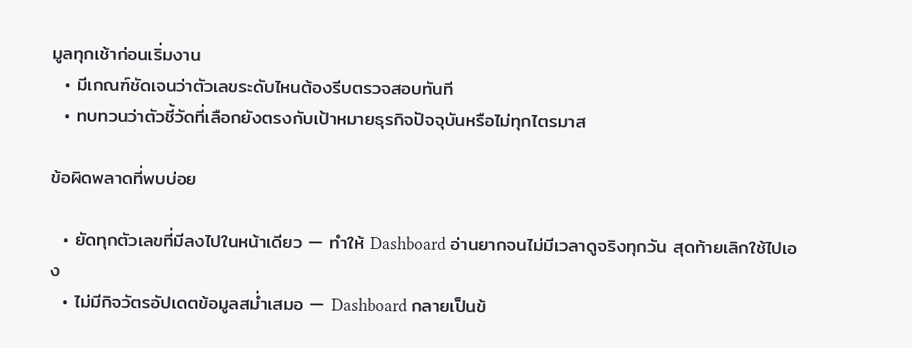มูลทุกเช้าก่อนเริ่มงาน
  • มีเกณฑ์ชัดเจนว่าตัวเลขระดับไหนต้องรีบตรวจสอบทันที
  • ทบทวนว่าตัวชี้วัดที่เลือกยังตรงกับเป้าหมายธุรกิจปัจจุบันหรือไม่ทุกไตรมาส

ข้อผิดพลาดที่พบบ่อย

  • ยัดทุกตัวเลขที่มีลงไปในหน้าเดียว — ทำให้ Dashboard อ่านยากจนไม่มีเวลาดูจริงทุกวัน สุดท้ายเลิกใช้ไปเอง
  • ไม่มีกิจวัตรอัปเดตข้อมูลสม่ำเสมอ — Dashboard กลายเป็นข้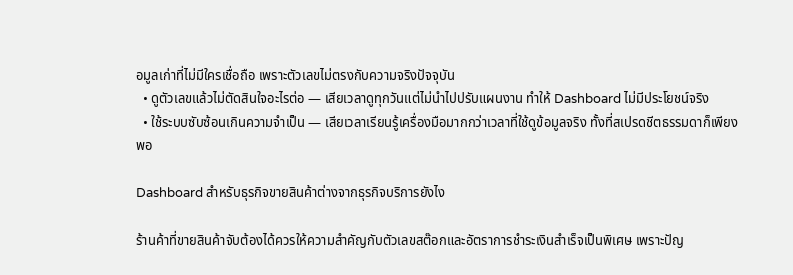อมูลเก่าที่ไม่มีใครเชื่อถือ เพราะตัวเลขไม่ตรงกับความจริงปัจจุบัน
  • ดูตัวเลขแล้วไม่ตัดสินใจอะไรต่อ — เสียเวลาดูทุกวันแต่ไม่นำไปปรับแผนงาน ทำให้ Dashboard ไม่มีประโยชน์จริง
  • ใช้ระบบซับซ้อนเกินความจำเป็น — เสียเวลาเรียนรู้เครื่องมือมากกว่าเวลาที่ใช้ดูข้อมูลจริง ทั้งที่สเปรดชีตธรรมดาก็เพียงพอ

Dashboard สำหรับธุรกิจขายสินค้าต่างจากธุรกิจบริการยังไง

ร้านค้าที่ขายสินค้าจับต้องได้ควรให้ความสำคัญกับตัวเลขสต๊อกและอัตราการชำระเงินสำเร็จเป็นพิเศษ เพราะปัญ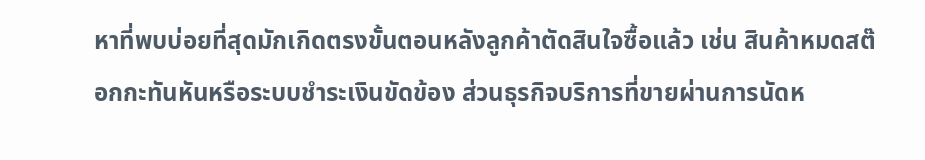หาที่พบบ่อยที่สุดมักเกิดตรงขั้นตอนหลังลูกค้าตัดสินใจซื้อแล้ว เช่น สินค้าหมดสต๊อกกะทันหันหรือระบบชำระเงินขัดข้อง ส่วนธุรกิจบริการที่ขายผ่านการนัดห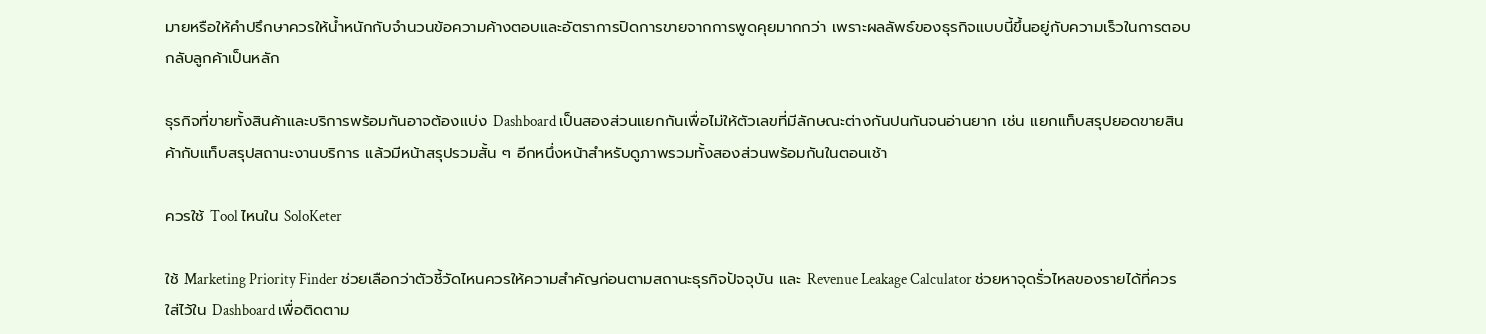มายหรือให้คำปรึกษาควรให้น้ำหนักกับจำนวนข้อความค้างตอบและอัตราการปิดการขายจากการพูดคุยมากกว่า เพราะผลลัพธ์ของธุรกิจแบบนี้ขึ้นอยู่กับความเร็วในการตอบกลับลูกค้าเป็นหลัก

ธุรกิจที่ขายทั้งสินค้าและบริการพร้อมกันอาจต้องแบ่ง Dashboard เป็นสองส่วนแยกกันเพื่อไม่ให้ตัวเลขที่มีลักษณะต่างกันปนกันจนอ่านยาก เช่น แยกแท็บสรุปยอดขายสินค้ากับแท็บสรุปสถานะงานบริการ แล้วมีหน้าสรุปรวมสั้น ๆ อีกหนึ่งหน้าสำหรับดูภาพรวมทั้งสองส่วนพร้อมกันในตอนเช้า

ควรใช้ Tool ไหนใน SoloKeter

ใช้ Marketing Priority Finder ช่วยเลือกว่าตัวชี้วัดไหนควรให้ความสำคัญก่อนตามสถานะธุรกิจปัจจุบัน และ Revenue Leakage Calculator ช่วยหาจุดรั่วไหลของรายได้ที่ควรใส่ไว้ใน Dashboard เพื่อติดตาม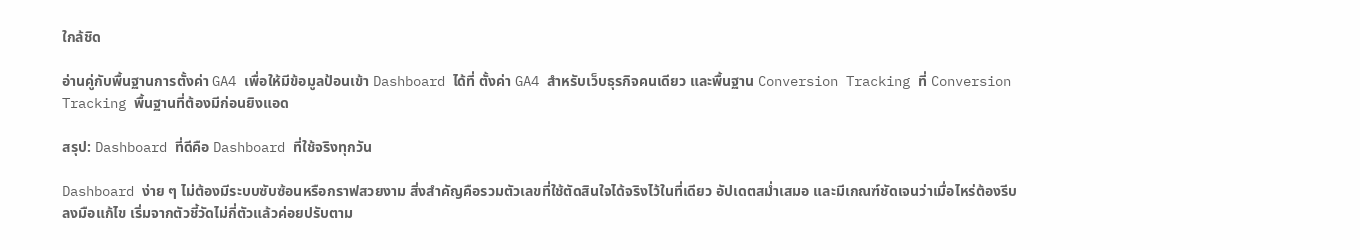ใกล้ชิด

อ่านคู่กับพื้นฐานการตั้งค่า GA4 เพื่อให้มีข้อมูลป้อนเข้า Dashboard ได้ที่ ตั้งค่า GA4 สำหรับเว็บธุรกิจคนเดียว และพื้นฐาน Conversion Tracking ที่ Conversion Tracking พื้นฐานที่ต้องมีก่อนยิงแอด

สรุป: Dashboard ที่ดีคือ Dashboard ที่ใช้จริงทุกวัน

Dashboard ง่าย ๆ ไม่ต้องมีระบบซับซ้อนหรือกราฟสวยงาม สิ่งสำคัญคือรวมตัวเลขที่ใช้ตัดสินใจได้จริงไว้ในที่เดียว อัปเดตสม่ำเสมอ และมีเกณฑ์ชัดเจนว่าเมื่อไหร่ต้องรีบลงมือแก้ไข เริ่มจากตัวชี้วัดไม่กี่ตัวแล้วค่อยปรับตาม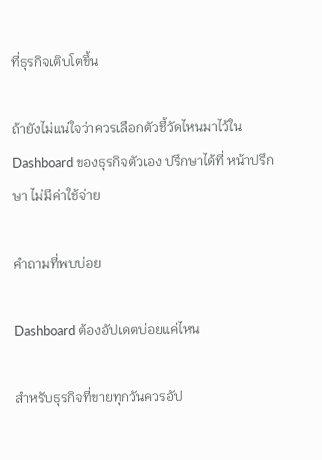ที่ธุรกิจเติบโตขึ้น

ถ้ายังไม่แน่ใจว่าควรเลือกตัวชี้วัดไหนมาไว้ใน Dashboard ของธุรกิจตัวเอง ปรึกษาได้ที่ หน้าปรึกษา ไม่มีค่าใช้จ่าย

คำถามที่พบบ่อย

Dashboard ต้องอัปเดตบ่อยแค่ไหน

สำหรับธุรกิจที่ขายทุกวันควรอัป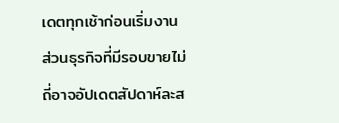เดตทุกเช้าก่อนเริ่มงาน ส่วนธุรกิจที่มีรอบขายไม่ถี่อาจอัปเดตสัปดาห์ละส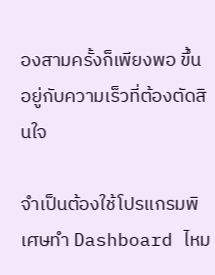องสามครั้งก็เพียงพอ ขึ้นอยู่กับความเร็วที่ต้องตัดสินใจ

จำเป็นต้องใช้โปรแกรมพิเศษทำ Dashboard ไหม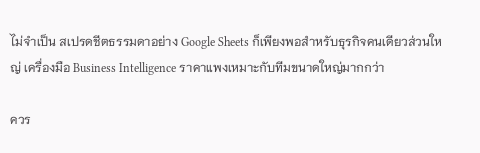ไม่จำเป็น สเปรดชีตธรรมดาอย่าง Google Sheets ก็เพียงพอสำหรับธุรกิจคนเดียวส่วนใหญ่ เครื่องมือ Business Intelligence ราคาแพงเหมาะกับทีมขนาดใหญ่มากกว่า

ควร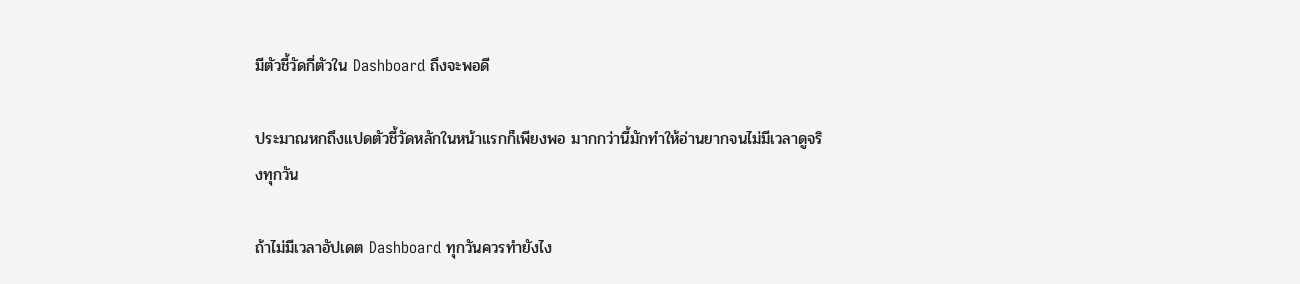มีตัวชี้วัดกี่ตัวใน Dashboard ถึงจะพอดี

ประมาณหกถึงแปดตัวชี้วัดหลักในหน้าแรกก็เพียงพอ มากกว่านี้มักทำให้อ่านยากจนไม่มีเวลาดูจริงทุกวัน

ถ้าไม่มีเวลาอัปเดต Dashboard ทุกวันควรทำยังไง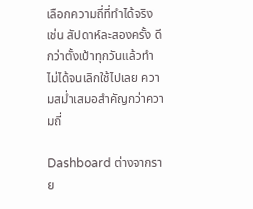เลือกความถี่ที่ทำได้จริง เช่น สัปดาห์ละสองครั้ง ดีกว่าตั้งเป้าทุกวันแล้วทำไม่ได้จนเลิกใช้ไปเลย ความสม่ำเสมอสำคัญกว่าความถี่

Dashboard ต่างจากราย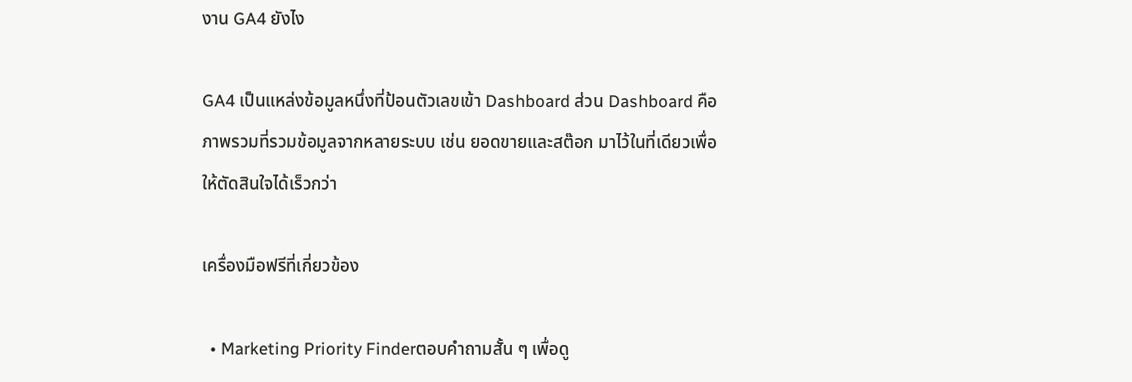งาน GA4 ยังไง

GA4 เป็นแหล่งข้อมูลหนึ่งที่ป้อนตัวเลขเข้า Dashboard ส่วน Dashboard คือภาพรวมที่รวมข้อมูลจากหลายระบบ เช่น ยอดขายและสต๊อก มาไว้ในที่เดียวเพื่อให้ตัดสินใจได้เร็วกว่า

เครื่องมือฟรีที่เกี่ยวข้อง

  • Marketing Priority Finderตอบคำถามสั้น ๆ เพื่อดู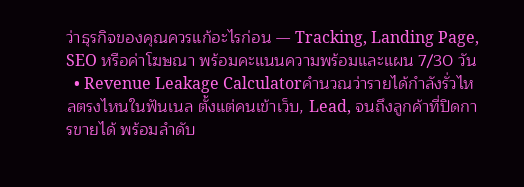ว่าธุรกิจของคุณควรแก้อะไรก่อน — Tracking, Landing Page, SEO หรือค่าโฆษณา พร้อมคะแนนความพร้อมและแผน 7/30 วัน
  • Revenue Leakage Calculatorคำนวณว่ารายได้กำลังรั่วไหลตรงไหนในฟันเนล ตั้งแต่คนเข้าเว็บ, Lead, จนถึงลูกค้าที่ปิดการขายได้ พร้อมลำดับ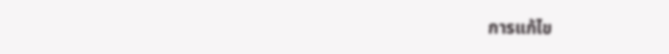การแก้ไข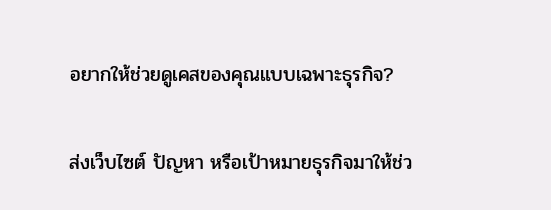อยากให้ช่วยดูเคสของคุณแบบเฉพาะธุรกิจ?

ส่งเว็บไซต์ ปัญหา หรือเป้าหมายธุรกิจมาให้ช่ว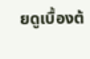ยดูเบื้องต้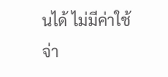นได้ ไม่มีค่าใช้จ่า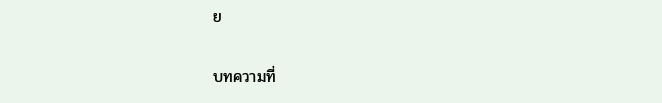ย

บทความที่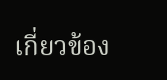เกี่ยวข้อง